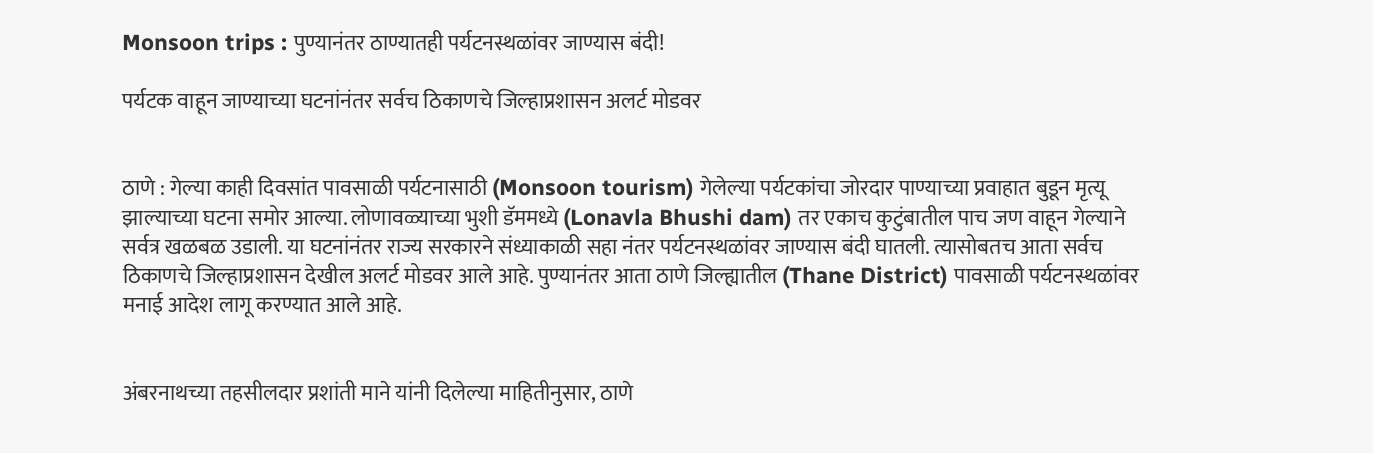Monsoon trips : पुण्यानंतर ठाण्यातही पर्यटनस्थळांवर जाण्यास बंदी!

पर्यटक वाहून जाण्याच्या घटनांनंतर सर्वच ठिकाणचे जिल्हाप्रशासन अलर्ट मोडवर


ठाणे : गेल्या काही दिवसांत पावसाळी पर्यटनासाठी (Monsoon tourism) गेलेल्या पर्यटकांचा जोरदार पाण्याच्या प्रवाहात बुडून मृत्यू झाल्याच्या घटना समोर आल्या. लोणावळ्याच्या भुशी डॅममध्ये (Lonavla Bhushi dam) तर एकाच कुटुंबातील पाच जण वाहून गेल्याने सर्वत्र खळबळ उडाली. या घटनांनंतर राज्य सरकारने संध्याकाळी सहा नंतर पर्यटनस्थळांवर जाण्यास बंदी घातली. त्यासोबतच आता सर्वच ठिकाणचे जिल्हाप्रशासन देखील अलर्ट मोडवर आले आहे. पुण्यानंतर आता ठाणे जिल्ह्यातील (Thane District) पावसाळी पर्यटनस्थळांवर मनाई आदेश लागू करण्यात आले आहे.


अंबरनाथच्या तहसीलदार प्रशांती माने यांनी दिलेल्या माहितीनुसार, ठाणे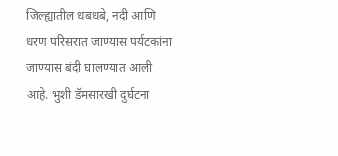जिल्ह्यातील धबधबे, नदी आणि धरण परिसरात जाण्यास पर्यटकांना जाण्यास बंदी घालण्यात आली आहे. भुशी डॅमसारखी दुर्घटना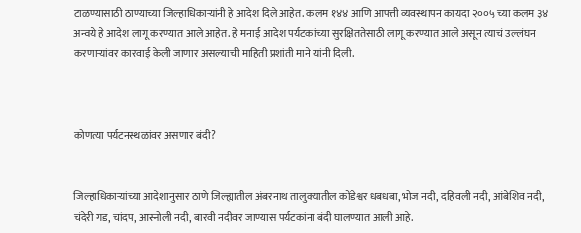टाळण्यासाठी ठाण्याच्या जिल्हाधिकाऱ्यांनी हे आदेश दिले आहेत. कलम १४४ आणि आपत्ती व्यवस्थापन कायदा २००५ च्या कलम ३४ अन्वये हे आदेश लागू करण्यात आले आहेत. हे मनाई आदेश पर्यटकांच्या सुरक्षिततेसाठी लागू करण्यात आले असून त्याचं उल्लंघन करणाऱ्यांवर कारवाई केली जाणार असल्याची माहिती प्रशांती माने यांनी दिली.



कोणत्या पर्यटनस्थळांवर असणार बंदी?


जिल्हाधिकाऱ्यांच्या आदेशानुसार ठाणे जिल्ह्यातील अंबरनाथ तालुक्यातील कोंडेश्वर धबधबा, भोज नदी, दहिवली नदी, आंबेशिव नदी, चंदेरी गड, चांदप, आस्नोली नदी, बारवी नदीवर जाण्यास पर्यटकांना बंदी घालण्यात आली आहे.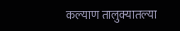कल्याण तालुक्यातल्या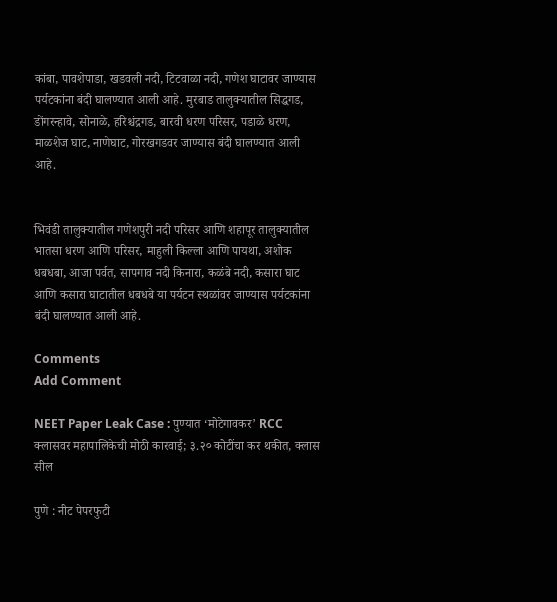कांबा, पावशेपाडा, खडवली नदी, टिटवाळा नदी, गणेश घाटावर जाण्यास पर्यटकांना बंदी घालण्यात आली आहे. मुरबाड तालुक्यातील सिद्धगड, डोंगरन्हावे, सोनाळे, हरिश्चंद्रगड, बारवी धरण परिसर, पडाळे धरण, माळशेज घाट, नाणेघाट, गोरखगडवर जाण्यास बंदी घालण्यात आली आहे.


भिवंडी तालुक्यातील गणेशपुरी नदी परिसर आणि शहापूर तालुक्यातील भातसा धरण आणि परिसर, माहुली किल्ला आणि पायथा, अशोक धबधबा, आजा पर्वत, सापगाव नदी किनारा, कळंबे नदी, कसारा घाट आणि कसारा घाटातील धबधबे या पर्यटन स्थळांवर जाण्यास पर्यटकांना बंदी घालण्यात आली आहे.

Comments
Add Comment

NEET Paper Leak Case : पुण्यात ‘मोटेगावकर’ RCC क्लासवर महापालिकेची मोठी कारवाई; ३.२० कोटींचा कर थकीत, क्लास सील

पुणे : नीट पेपरफुटी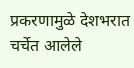प्रकरणामुळे देशभरात चर्चेत आलेले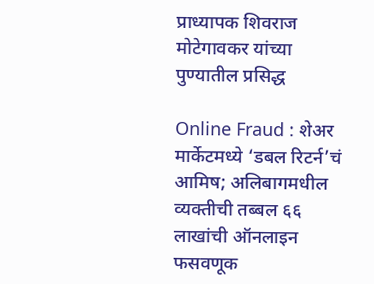प्राध्यापक शिवराज मोटेगावकर यांच्या पुण्यातील प्रसिद्ध

Online Fraud : शेअर मार्केटमध्ये ‘डबल रिटर्न’चं आमिष; अलिबागमधील व्यक्तीची तब्बल ६६ लाखांची ऑनलाइन फसवणूक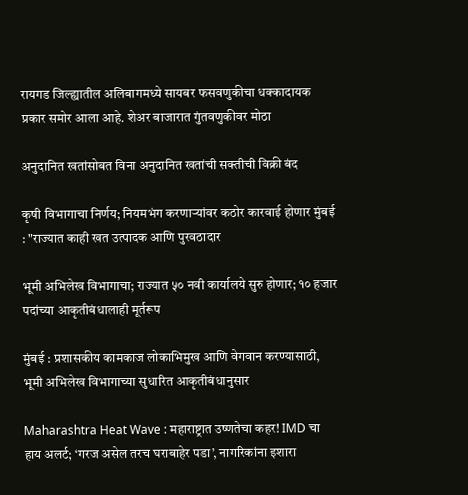रायगड जिल्ह्यातील अलिबागमध्ये सायबर फसवणुकीचा धक्कादायक प्रकार समोर आला आहे. शेअर बाजारात गुंतवणुकीवर मोठा

अनुदानित खतांसोबत विना अनुदानित खतांची सक्तीची विक्री बंद

कृषी विभागाचा निर्णय; नियमभंग करणाऱ्यांवर कठोर कारवाई होणार मुंबई : "राज्यात काही खत उत्पादक आणि पुरवठादार

भूमी अभिलेख विभागाचा; राज्यात ५० नवी कार्यालये सुरु होणार; १० हजार पदांच्या आकृतीबंधालाही मूर्तरूप

मुंबई : प्रशासकीय कामकाज लोकाभिमुख आणि वेगवान करण्यासाठी, भूमी अभिलेख विभागाच्या सुधारित आकृतीबंधानुसार

Maharashtra Heat Wave : महाराष्ट्रात उष्णतेचा कहर! IMD चा हाय अलर्ट; ‘गरज असेल तरच घराबाहेर पडा’, नागरिकांना इशारा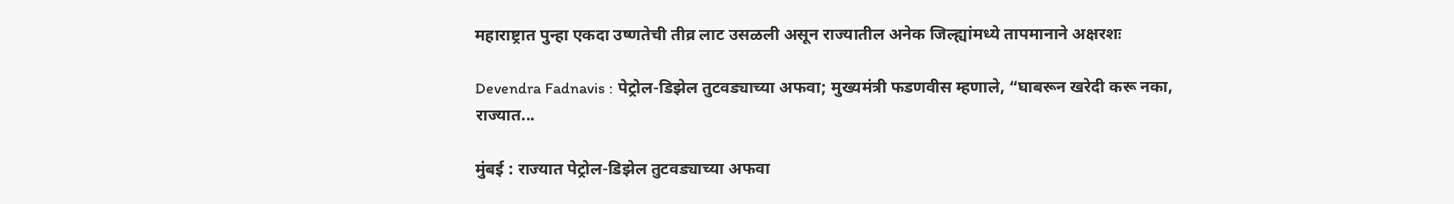महाराष्ट्रात पुन्हा एकदा उष्णतेची तीव्र लाट उसळली असून राज्यातील अनेक जिल्ह्यांमध्ये तापमानाने अक्षरशः

Devendra Fadnavis : पेट्रोल-डिझेल तुटवड्याच्या अफवा; मुख्यमंत्री फडणवीस म्हणाले, “घाबरून खरेदी करू नका, राज्यात...

मुंबई : राज्यात पेट्रोल-डिझेल तुटवड्याच्या अफवा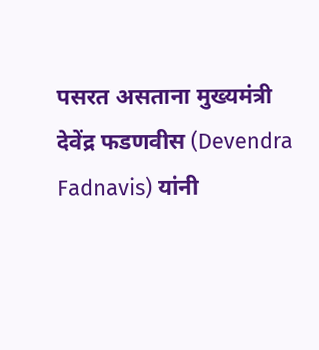पसरत असताना मुख्यमंत्री देवेंद्र फडणवीस (Devendra Fadnavis) यांनी